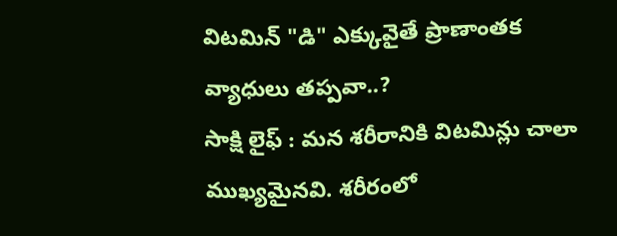విటమిన్ "డి" ఎక్కువైతే ప్రాణాంతక వ్యాధులు తప్పవా..?
సాక్షి లైఫ్ : మన శరీరానికి విటమిన్లు చాలా ముఖ్యమైనవి. శరీరంలో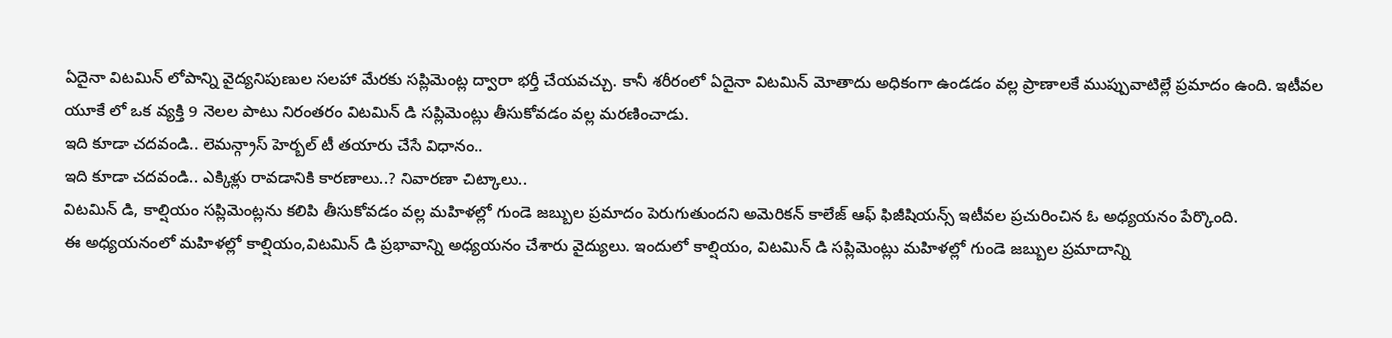ఏదైనా విటమిన్ లోపాన్ని వైద్యనిపుణుల సలహా మేరకు సప్లిమెంట్ల ద్వారా భర్తీ చేయవచ్చు. కానీ శరీరంలో ఏదైనా విటమిన్ మోతాదు అధికంగా ఉండడం వల్ల ప్రాణాలకే ముప్పువాటిల్లే ప్రమాదం ఉంది. ఇటీవల యూకే లో ఒక వ్యక్తి 9 నెలల పాటు నిరంతరం విటమిన్ డి సప్లిమెంట్లు తీసుకోవడం వల్ల మరణించాడు.
ఇది కూడా చదవండి.. లెమన్గ్రాస్ హెర్బల్ టీ తయారు చేసే విధానం..
ఇది కూడా చదవండి.. ఎక్కిళ్లు రావడానికి కారణాలు..? నివారణా చిట్కాలు..
విటమిన్ డి, కాల్షియం సప్లిమెంట్లను కలిపి తీసుకోవడం వల్ల మహిళల్లో గుండె జబ్బుల ప్రమాదం పెరుగుతుందని అమెరికన్ కాలేజ్ ఆఫ్ ఫిజీషియన్స్ ఇటీవల ప్రచురించిన ఓ అధ్యయనం పేర్కొంది.
ఈ అధ్యయనంలో మహిళల్లో కాల్షియం,విటమిన్ డి ప్రభావాన్ని అధ్యయనం చేశారు వైద్యులు. ఇందులో కాల్షియం, విటమిన్ డి సప్లిమెంట్లు మహిళల్లో గుండె జబ్బుల ప్రమాదాన్ని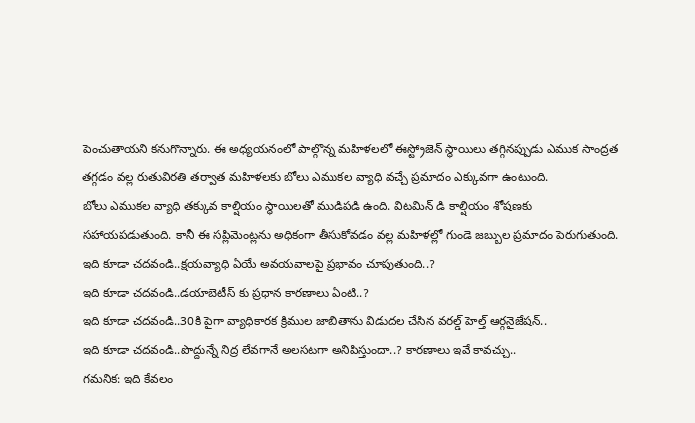పెంచుతాయని కనుగొన్నారు. ఈ అధ్యయనంలో పాల్గొన్న మహిళలలో ఈస్ట్రోజెన్ స్థాయిలు తగ్గినప్పుడు ఎముక సాంద్రత తగ్గడం వల్ల రుతువిరతి తర్వాత మహిళలకు బోలు ఎముకల వ్యాధి వచ్చే ప్రమాదం ఎక్కువగా ఉంటుంది.
బోలు ఎముకల వ్యాధి తక్కువ కాల్షియం స్థాయిలతో ముడిపడి ఉంది. విటమిన్ డి కాల్షియం శోషణకు సహాయపడుతుంది. కానీ ఈ సప్లిమెంట్లను అధికంగా తీసుకోవడం వల్ల మహిళల్లో గుండె జబ్బుల ప్రమాదం పెరుగుతుంది.
ఇది కూడా చదవండి..క్షయవ్యాధి ఏయే అవయవాలపై ప్రభావం చూపుతుంది..?
ఇది కూడా చదవండి..డయాబెటీస్ కు ప్రధాన కారణాలు ఏంటి..?
ఇది కూడా చదవండి..30కి పైగా వ్యాధికారక క్రిముల జాబితాను విడుదల చేసిన వరల్డ్ హెల్త్ ఆర్గనైజేషన్..
ఇది కూడా చదవండి..పొద్దున్నే నిద్ర లేవగానే అలసటగా అనిపిస్తుందా..? కారణాలు ఇవే కావచ్చు..
గమనిక: ఇది కేవలం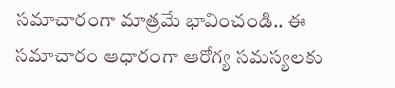సమాచారంగా మాత్రమే భావించండి.. ఈ సమాచారం ఆధారంగా ఆరోగ్య సమస్యలకు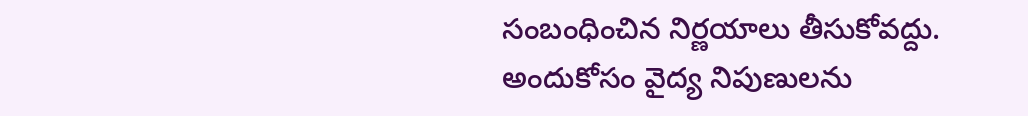సంబంధించిన నిర్ణయాలు తీసుకోవద్దు. అందుకోసం వైద్య నిపుణులను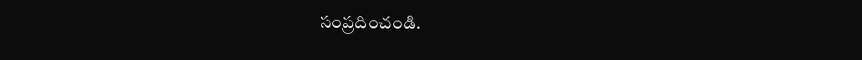సంప్రదించండి.